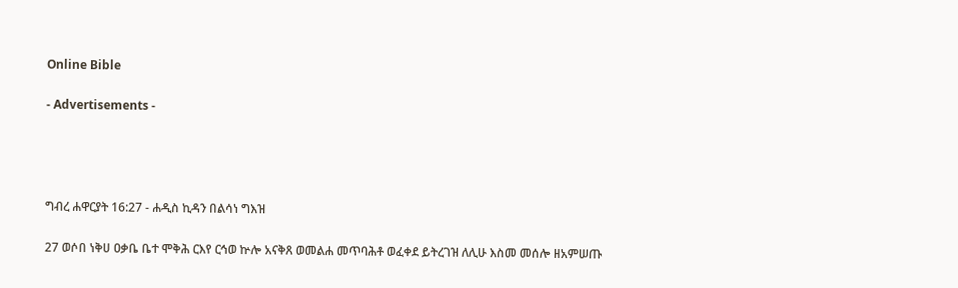Online Bible

- Advertisements -




ግብረ ሐዋርያት 16:27 - ሐዲስ ኪዳን በልሳነ ግእዝ

27 ወሶበ ነቅሀ ዐቃቤ ቤተ ሞቅሕ ርእየ ርኅወ ኵሎ አናቅጸ ወመልሐ መጥባሕቶ ወፈቀደ ይትረገዝ ለሊሁ እስመ መሰሎ ዘአምሠጡ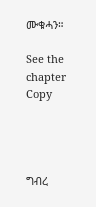ሙቁሓን።

See the chapter Copy




ግብረ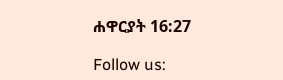ሐዋርያት 16:27

Follow us: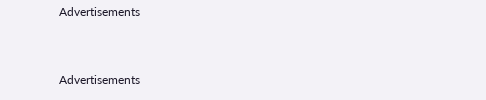Advertisements


Advertisements